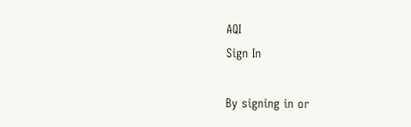AQI
Sign In

By signing in or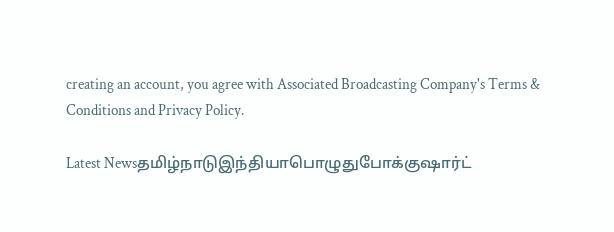creating an account, you agree with Associated Broadcasting Company's Terms & Conditions and Privacy Policy.

Latest Newsதமிழ்நாடுஇந்தியாபொழுதுபோக்குஷார்ட்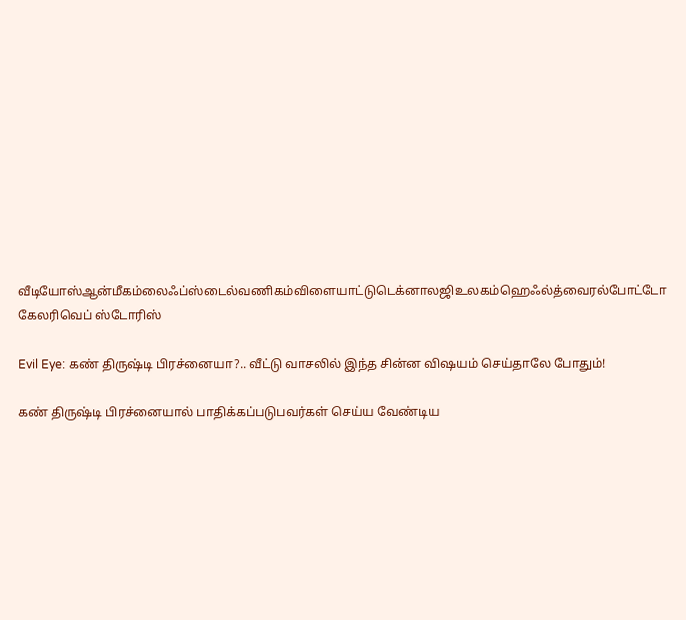வீடியோஸ்ஆன்மீகம்லைஃப்ஸ்டைல்வணிகம்விளையாட்டுடெக்னாலஜிஉலகம்ஹெஃல்த்வைரல்போட்டோ கேலரிவெப் ஸ்டோரிஸ்

Evil Eye: கண் திருஷ்டி பிரச்னையா?.. வீட்டு வாசலில் இந்த சின்ன விஷயம் செய்தாலே போதும்!

கண் திருஷ்டி பிரச்னையால் பாதிக்கப்படுபவர்கள் செய்ய வேண்டிய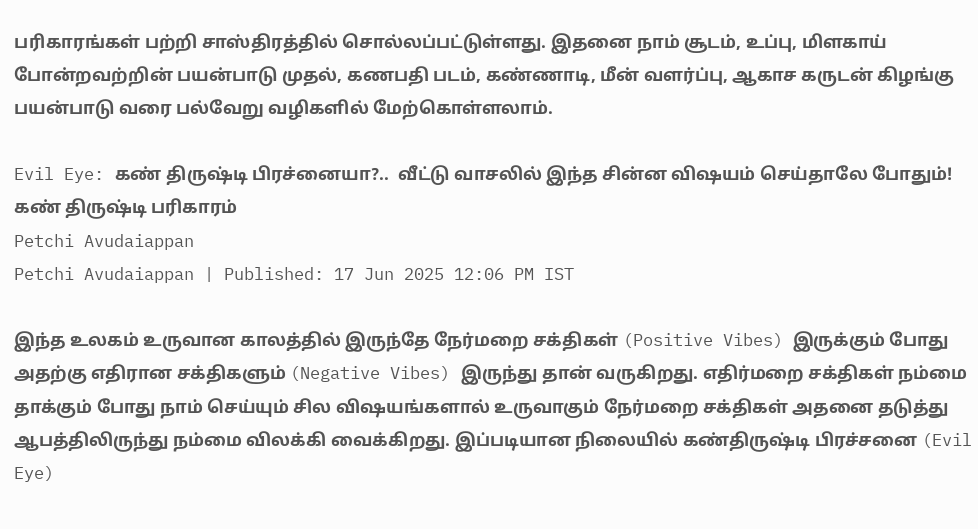பரிகாரங்கள் பற்றி சாஸ்திரத்தில் சொல்லப்பட்டுள்ளது. இதனை நாம் சூடம், உப்பு, மிளகாய் போன்றவற்றின் பயன்பாடு முதல், கணபதி படம், கண்ணாடி, மீன் வளர்ப்பு, ஆகாச கருடன் கிழங்கு பயன்பாடு வரை பல்வேறு வழிகளில் மேற்கொள்ளலாம்.

Evil Eye: கண் திருஷ்டி பிரச்னையா?..  வீட்டு வாசலில் இந்த சின்ன விஷயம் செய்தாலே போதும்!
கண் திருஷ்டி பரிகாரம்
Petchi Avudaiappan
Petchi Avudaiappan | Published: 17 Jun 2025 12:06 PM IST

இந்த உலகம் உருவான காலத்தில் இருந்தே நேர்மறை சக்திகள் (Positive Vibes) இருக்கும் போது அதற்கு எதிரான சக்திகளும் (Negative Vibes) இருந்து தான் வருகிறது. எதிர்மறை சக்திகள் நம்மை தாக்கும் போது நாம் செய்யும் சில விஷயங்களால் உருவாகும் நேர்மறை சக்திகள் அதனை தடுத்து ஆபத்திலிருந்து நம்மை விலக்கி வைக்கிறது. இப்படியான நிலையில் கண்திருஷ்டி பிரச்சனை (Evil Eye)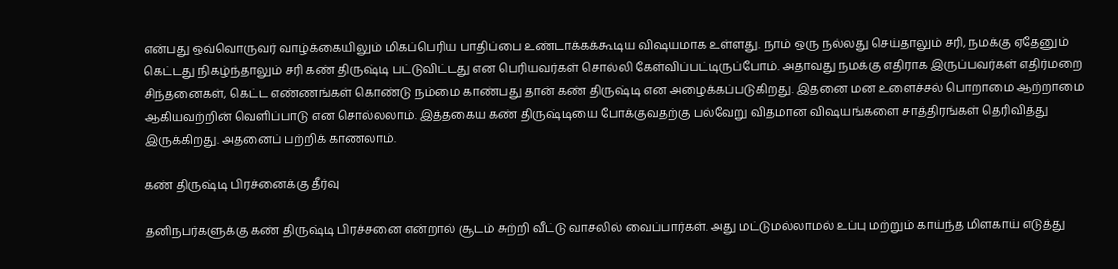என்பது ஒவ்வொருவர் வாழ்க்கையிலும் மிகப்பெரிய பாதிப்பை உண்டாக்கக்கூடிய விஷயமாக உள்ளது. நாம் ஒரு நல்லது செய்தாலும் சரி, நமக்கு ஏதேனும் கெட்டது நிகழ்ந்தாலும் சரி கண் திருஷ்டி பட்டுவிட்டது என பெரியவர்கள் சொல்லி கேள்விப்பட்டிருப்போம். அதாவது நமக்கு எதிராக இருப்பவர்கள் எதிர்மறை சிந்தனைகள், கெட்ட எண்ணங்கள் கொண்டு நம்மை காண்பது தான் கண் திருஷ்டி என அழைக்கப்படுகிறது. இதனை மன உளைச்சல் பொறாமை ஆற்றாமை ஆகியவற்றின் வெளிப்பாடு என சொல்லலாம். இத்தகைய கண் திருஷ்டியை போக்குவதற்கு பல்வேறு விதமான விஷயங்களை சாத்திரங்கள் தெரிவித்து இருக்கிறது. அதனைப் பற்றிக் காணலாம்.

கண் திருஷ்டி பிரச்னைக்கு தீர்வு

தனிநபர்களுக்கு கண் திருஷ்டி பிரச்சனை என்றால் சூடம் சுற்றி வீட்டு வாசலில் வைப்பார்கள். அது மட்டுமல்லாமல் உப்பு மற்றும் காய்ந்த மிளகாய் எடுத்து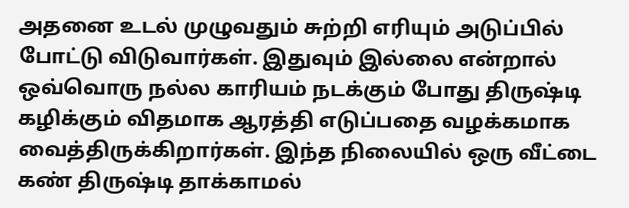அதனை உடல் முழுவதும் சுற்றி எரியும் அடுப்பில் போட்டு விடுவார்கள். இதுவும் இல்லை என்றால் ஒவ்வொரு நல்ல காரியம் நடக்கும் போது திருஷ்டி கழிக்கும் விதமாக ஆரத்தி எடுப்பதை வழக்கமாக வைத்திருக்கிறார்கள். இந்த நிலையில் ஒரு வீட்டை கண் திருஷ்டி தாக்காமல்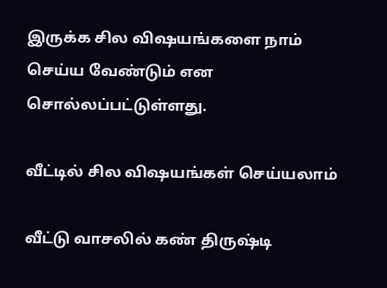இருக்க சில விஷயங்களை நாம் செய்ய வேண்டும் என சொல்லப்பட்டுள்ளது.

வீட்டில் சில விஷயங்கள் செய்யலாம்

வீட்டு வாசலில் கண் திருஷ்டி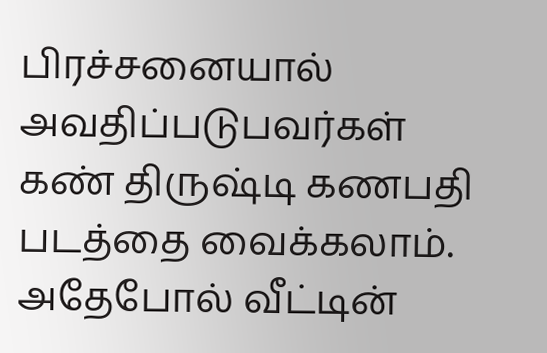பிரச்சனையால் அவதிப்படுபவர்கள் கண் திருஷ்டி கணபதி படத்தை வைக்கலாம். அதேபோல் வீட்டின்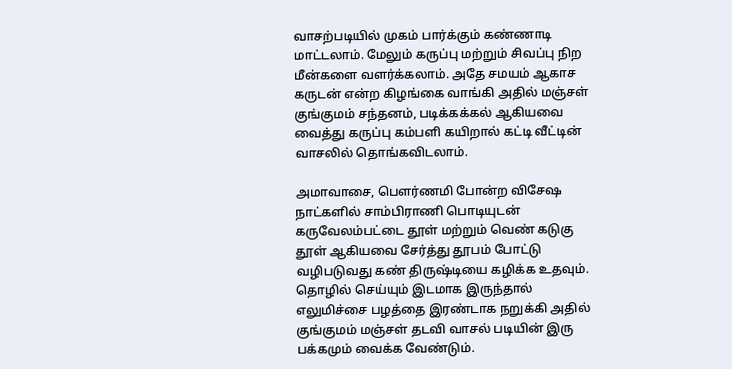வாசற்படியில் முகம் பார்க்கும் கண்ணாடி மாட்டலாம். மேலும் கருப்பு மற்றும் சிவப்பு நிற மீன்களை வளர்க்கலாம். அதே சமயம் ஆகாச கருடன் என்ற கிழங்கை வாங்கி அதில் மஞ்சள் குங்குமம் சந்தனம், படிக்கக்கல் ஆகியவை வைத்து கருப்பு கம்பளி கயிறால் கட்டி வீட்டின் வாசலில் தொங்கவிடலாம்.

அமாவாசை, பௌர்ணமி போன்ற விசேஷ நாட்களில் சாம்பிராணி பொடியுடன் கருவேலம்பட்டை தூள் மற்றும் வெண் கடுகு தூள் ஆகியவை சேர்த்து தூபம் போட்டு வழிபடுவது கண் திருஷ்டியை கழிக்க உதவும். தொழில் செய்யும் இடமாக இருந்தால் எலுமிச்சை பழத்தை இரண்டாக நறுக்கி அதில் குங்குமம் மஞ்சள் தடவி வாசல் படியின் இரு பக்கமும் வைக்க வேண்டும்.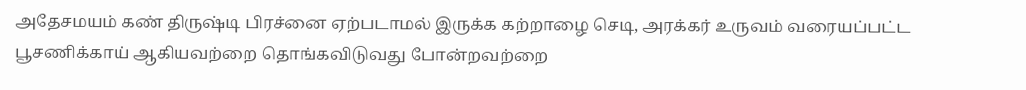அதேசமயம் கண் திருஷ்டி பிரச்னை ஏற்படாமல் இருக்க கற்றாழை செடி, அரக்கர் உருவம் வரையப்பட்ட பூசணிக்காய் ஆகியவற்றை தொங்கவிடுவது போன்றவற்றை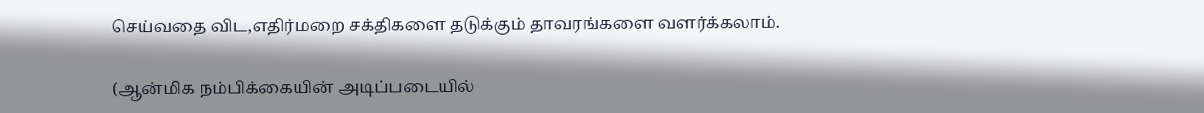செய்வதை விட,எதிர்மறை சக்திகளை தடுக்கும் தாவரங்களை வளர்க்கலாம்.

(ஆன்மிக நம்பிக்கையின் அடிப்படையில்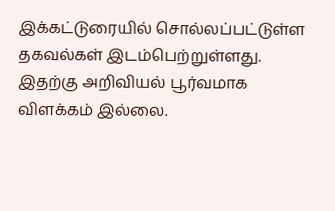இக்கட்டுரையில் சொல்லப்பட்டுள்ள தகவல்கள் இடம்பெற்றுள்ளது. இதற்கு அறிவியல் பூர்வமாக விளக்கம் இல்லை.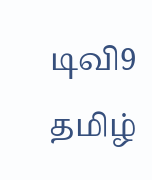டிவி9 தமிழ்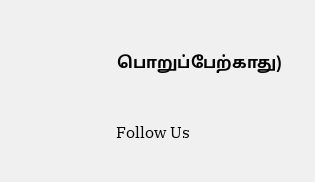பொறுப்பேற்காது)

Follow Us